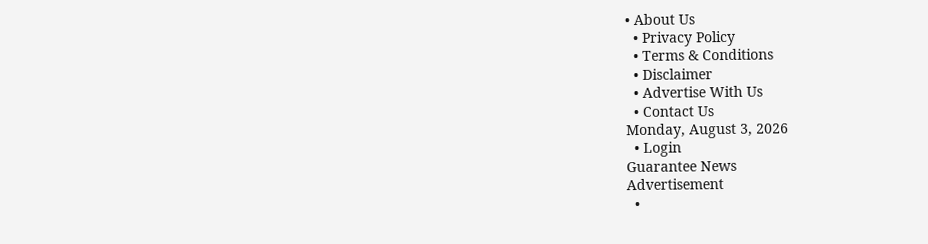• About Us
  • Privacy Policy
  • Terms & Conditions
  • Disclaimer
  • Advertise With Us
  • Contact Us
Monday, August 3, 2026
  • Login
Guarantee News
Advertisement
  •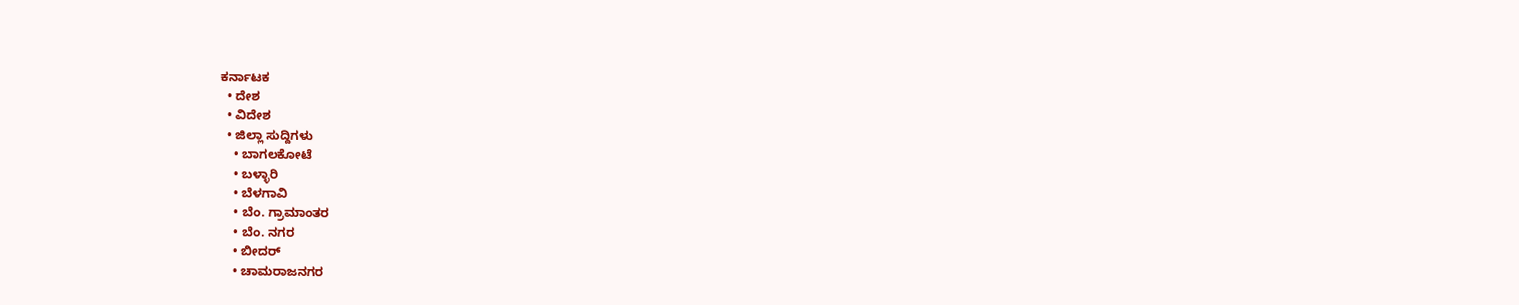ಕರ್ನಾಟಕ
  • ದೇಶ
  • ವಿದೇಶ
  • ಜಿಲ್ಲಾ ಸುದ್ದಿಗಳು
    • ಬಾಗಲಕೋಟೆ
    • ಬಳ್ಳಾರಿ
    • ಬೆಳಗಾವಿ
    • ಬೆಂ. ಗ್ರಾಮಾಂತರ
    • ಬೆಂ. ನಗರ
    • ಬೀದರ್
    • ಚಾಮರಾಜನಗರ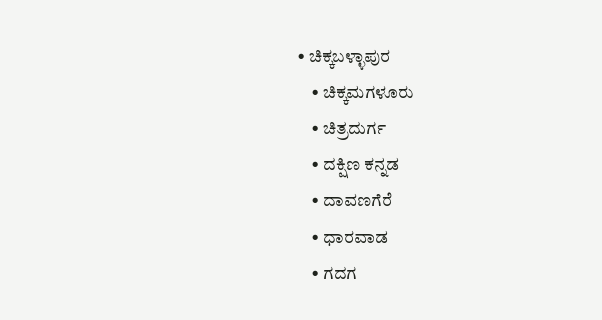• ಚಿಕ್ಕಬಳ್ಳಾಪುರ
    • ಚಿಕ್ಕಮಗಳೂರು
    • ಚಿತ್ರದುರ್ಗ
    • ದಕ್ಷಿಣ ಕನ್ನಡ
    • ದಾವಣಗೆರೆ
    • ಧಾರವಾಡ
    • ಗದಗ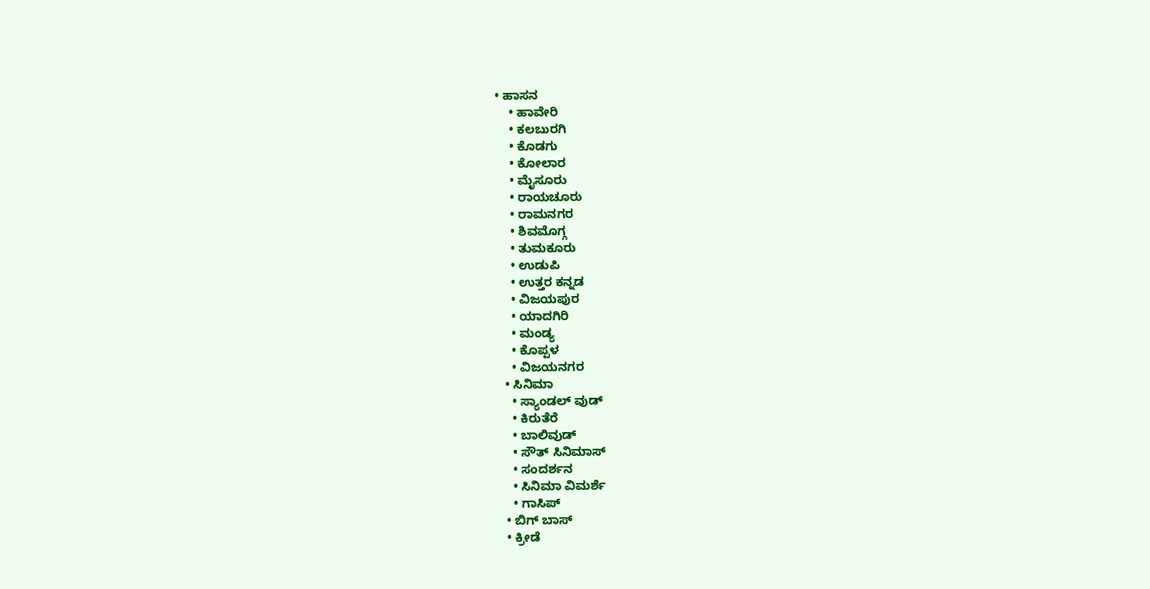• ಹಾಸನ
    • ಹಾವೇರಿ
    • ಕಲಬುರಗಿ
    • ಕೊಡಗು
    • ಕೋಲಾರ
    • ಮೈಸೂರು
    • ರಾಯಚೂರು
    • ರಾಮನಗರ
    • ಶಿವಮೊಗ್ಗ
    • ತುಮಕೂರು
    • ಉಡುಪಿ
    • ಉತ್ತರ ಕನ್ನಡ
    • ವಿಜಯಪುರ
    • ಯಾದಗಿರಿ
    • ಮಂಡ್ಯ
    • ಕೊಪ್ಪಳ
    • ವಿಜಯನಗರ
  • ಸಿನಿಮಾ
    • ಸ್ಯಾಂಡಲ್ ವುಡ್
    • ಕಿರುತೆರೆ
    • ಬಾಲಿವುಡ್
    • ಸೌತ್ ಸಿನಿಮಾಸ್
    • ಸಂದರ್ಶನ
    • ಸಿನಿಮಾ ವಿಮರ್ಶೆ
    • ಗಾಸಿಪ್
  • ಬಿಗ್ ಬಾಸ್
  • ಕ್ರೀಡೆ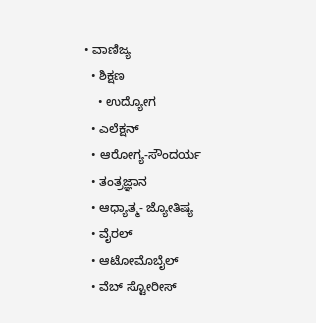• ವಾಣಿಜ್ಯ
  • ಶಿಕ್ಷಣ
    • ಉದ್ಯೋಗ
  • ಎಲೆಕ್ಷನ್
  • ಆರೋಗ್ಯ-ಸೌಂದರ್ಯ
  • ತಂತ್ರಜ್ಞಾನ
  • ಆಧ್ಯಾತ್ಮ- ಜ್ಯೋತಿಷ್ಯ
  • ವೈರಲ್
  • ಆಟೋಮೊಬೈಲ್
  • ವೆಬ್ ಸ್ಟೋರೀಸ್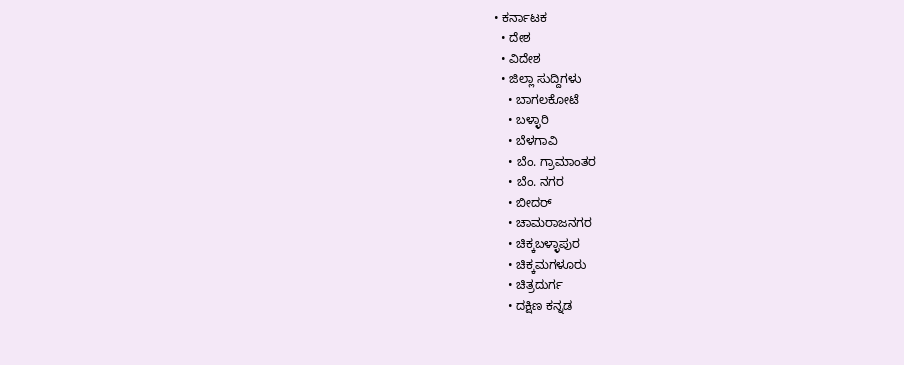• ಕರ್ನಾಟಕ
  • ದೇಶ
  • ವಿದೇಶ
  • ಜಿಲ್ಲಾ ಸುದ್ದಿಗಳು
    • ಬಾಗಲಕೋಟೆ
    • ಬಳ್ಳಾರಿ
    • ಬೆಳಗಾವಿ
    • ಬೆಂ. ಗ್ರಾಮಾಂತರ
    • ಬೆಂ. ನಗರ
    • ಬೀದರ್
    • ಚಾಮರಾಜನಗರ
    • ಚಿಕ್ಕಬಳ್ಳಾಪುರ
    • ಚಿಕ್ಕಮಗಳೂರು
    • ಚಿತ್ರದುರ್ಗ
    • ದಕ್ಷಿಣ ಕನ್ನಡ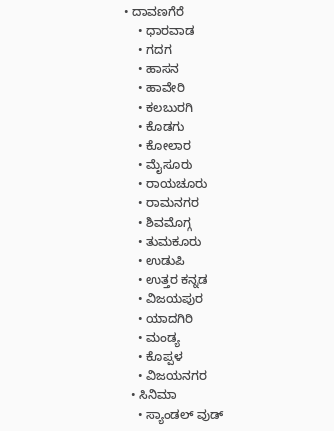• ದಾವಣಗೆರೆ
    • ಧಾರವಾಡ
    • ಗದಗ
    • ಹಾಸನ
    • ಹಾವೇರಿ
    • ಕಲಬುರಗಿ
    • ಕೊಡಗು
    • ಕೋಲಾರ
    • ಮೈಸೂರು
    • ರಾಯಚೂರು
    • ರಾಮನಗರ
    • ಶಿವಮೊಗ್ಗ
    • ತುಮಕೂರು
    • ಉಡುಪಿ
    • ಉತ್ತರ ಕನ್ನಡ
    • ವಿಜಯಪುರ
    • ಯಾದಗಿರಿ
    • ಮಂಡ್ಯ
    • ಕೊಪ್ಪಳ
    • ವಿಜಯನಗರ
  • ಸಿನಿಮಾ
    • ಸ್ಯಾಂಡಲ್ ವುಡ್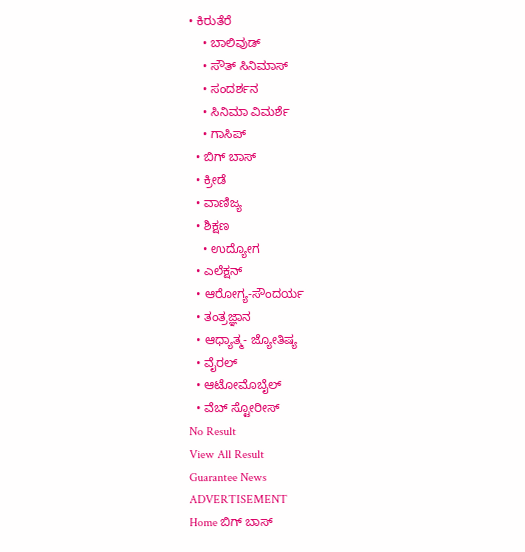• ಕಿರುತೆರೆ
    • ಬಾಲಿವುಡ್
    • ಸೌತ್ ಸಿನಿಮಾಸ್
    • ಸಂದರ್ಶನ
    • ಸಿನಿಮಾ ವಿಮರ್ಶೆ
    • ಗಾಸಿಪ್
  • ಬಿಗ್ ಬಾಸ್
  • ಕ್ರೀಡೆ
  • ವಾಣಿಜ್ಯ
  • ಶಿಕ್ಷಣ
    • ಉದ್ಯೋಗ
  • ಎಲೆಕ್ಷನ್
  • ಆರೋಗ್ಯ-ಸೌಂದರ್ಯ
  • ತಂತ್ರಜ್ಞಾನ
  • ಆಧ್ಯಾತ್ಮ- ಜ್ಯೋತಿಷ್ಯ
  • ವೈರಲ್
  • ಆಟೋಮೊಬೈಲ್
  • ವೆಬ್ ಸ್ಟೋರೀಸ್
No Result
View All Result
Guarantee News
ADVERTISEMENT
Home ಬಿಗ್ ಬಾಸ್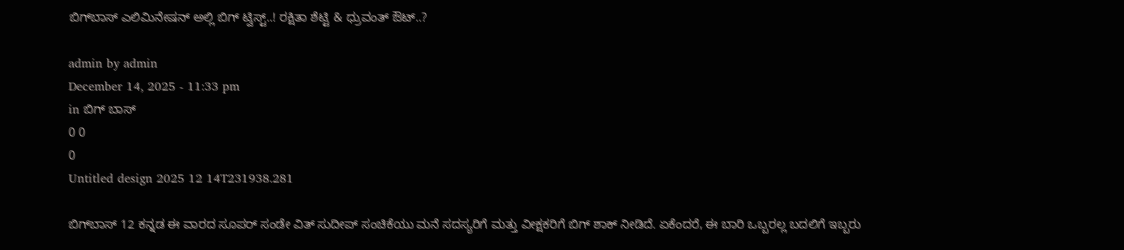ಬಿಗ್‌ಬಾಸ್ ಎಲಿಮಿನೇಷನ್‌ ಅಲ್ಲಿ ಬಿಗ್‌ ಟ್ವಿಸ್ಟ್‌..! ರಕ್ಷಿತಾ ಶೆಟ್ಟಿ & ಧ್ರುವಂತ್ ಔಟ್..?

admin by admin
December 14, 2025 - 11:33 pm
in ಬಿಗ್ ಬಾಸ್
0 0
0
Untitled design 2025 12 14T231938.281

ಬಿಗ್‌ಬಾಸ್‌ 12 ಕನ್ನಡ ಈ ವಾರದ ಸೂಪರ್ ಸಂಡೇ ವಿತ್ ಸುದೀಪ್ ಸಂಚಿಕೆಯು ಮನೆ ಸದಸ್ಯರಿಗೆ ಮತ್ತು ವೀಕ್ಷಕರಿಗೆ ಬಿಗ್‌ ಶಾಕ್‌ ನೀಡಿದೆ. ಏಕೆಂದರೆ, ಈ ಬಾರಿ ಒಬ್ಬರಲ್ಲ ಬದಲಿಗೆ ಇಬ್ಬರು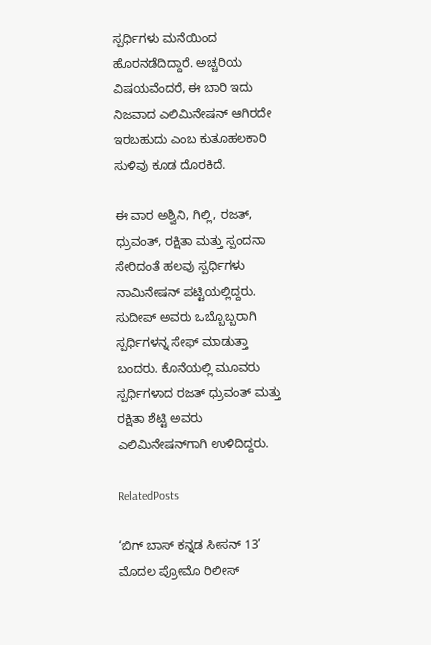ಸ್ಪರ್ಧಿಗಳು ಮನೆಯಿಂದ ಹೊರನಡೆದಿದ್ದಾರೆ. ಅಚ್ಚರಿಯ ವಿಷಯವೆಂದರೆ, ಈ ಬಾರಿ ಇದು ನಿಜವಾದ ಎಲಿಮಿನೇಷನ್ ಆಗಿರದೇ ಇರಬಹುದು ಎಂಬ ಕುತೂಹಲಕಾರಿ ಸುಳಿವು ಕೂಡ ದೊರಕಿದೆ.

ಈ ವಾರ ಅಶ್ವಿನಿ, ಗಿಲ್ಲಿ, ರಜತ್, ಧ್ರುವಂತ್, ರಕ್ಷಿತಾ ಮತ್ತು ಸ್ಪಂದನಾ ಸೇರಿದಂತೆ ಹಲವು ಸ್ಪರ್ಧಿಗಳು ನಾಮಿನೇಷನ್ ಪಟ್ಟಿಯಲ್ಲಿದ್ದರು. ಸುದೀಪ್‌ ಅವರು ಒಬ್ಬೊಬ್ಬರಾಗಿ ಸ್ಪರ್ಧಿಗಳನ್ನ ಸೇಫ್‌ ಮಾಡುತ್ತಾ ಬಂದರು. ಕೊನೆಯಲ್ಲಿ ಮೂವರು ಸ್ಪರ್ಧಿಗಳಾದ ರಜತ್ ಧ್ರುವಂತ್ ಮತ್ತು ರಕ್ಷಿತಾ ಶೆಟ್ಟಿ ಅವರು ಎಲಿಮಿನೇಷನ್‌ಗಾಗಿ ಉಳಿದಿದ್ದರು.

RelatedPosts

‘ಬಿಗ್ ಬಾಸ್ ಕನ್ನಡ ಸೀಸನ್ 13’ ಮೊದಲ ಪ್ರೋಮೊ ರಿಲೀಸ್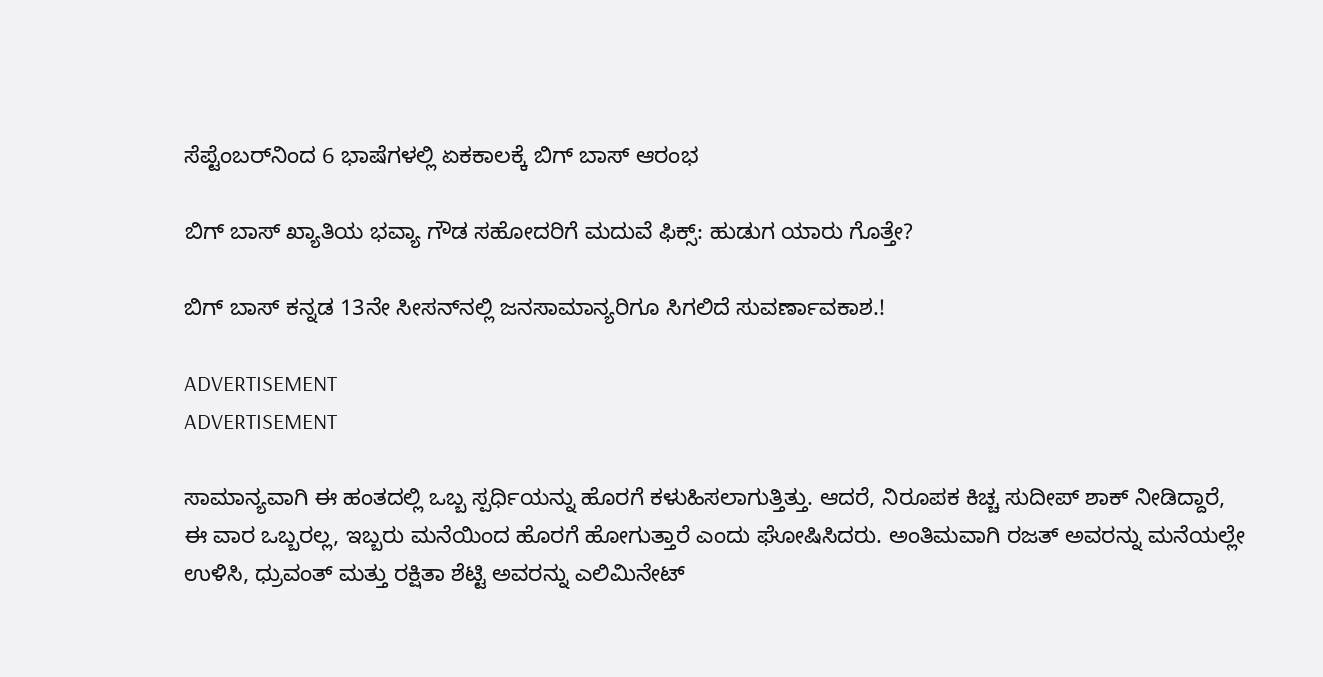ಸೆಪ್ಟೆಂಬರ್‌ನಿಂದ 6 ಭಾಷೆಗಳಲ್ಲಿ ಏಕಕಾಲಕ್ಕೆ ಬಿಗ್ ಬಾಸ್ ಆರಂಭ

ಬಿಗ್ ಬಾಸ್ ಖ್ಯಾತಿಯ ಭವ್ಯಾ ಗೌಡ ಸಹೋದರಿಗೆ ಮದುವೆ ಫಿಕ್ಸ್: ಹುಡುಗ ಯಾರು ಗೊತ್ತೇ?

ಬಿಗ್ ಬಾಸ್ ಕನ್ನಡ 13ನೇ ಸೀಸನ್‌ನಲ್ಲಿ ಜನಸಾಮಾನ್ಯರಿಗೂ ಸಿಗಲಿದೆ ಸುವರ್ಣಾವಕಾಶ.!

ADVERTISEMENT
ADVERTISEMENT

ಸಾಮಾನ್ಯವಾಗಿ ಈ ಹಂತದಲ್ಲಿ ಒಬ್ಬ ಸ್ಪರ್ಧಿಯನ್ನು ಹೊರಗೆ ಕಳುಹಿಸಲಾಗುತ್ತಿತ್ತು. ಆದರೆ, ನಿರೂಪಕ ಕಿಚ್ಚ ಸುದೀಪ್ ಶಾಕ್‌ ನೀಡಿದ್ದಾರೆ, ಈ ವಾರ ಒಬ್ಬರಲ್ಲ, ಇಬ್ಬರು ಮನೆಯಿಂದ ಹೊರಗೆ ಹೋಗುತ್ತಾರೆ ಎಂದು ಘೋಷಿಸಿದರು. ಅಂತಿಮವಾಗಿ ರಜತ್ ಅವರನ್ನು ಮನೆಯಲ್ಲೇ ಉಳಿಸಿ, ಧ್ರುವಂತ್ ಮತ್ತು ರಕ್ಷಿತಾ ಶೆಟ್ಟಿ ಅವರನ್ನು ಎಲಿಮಿನೇಟ್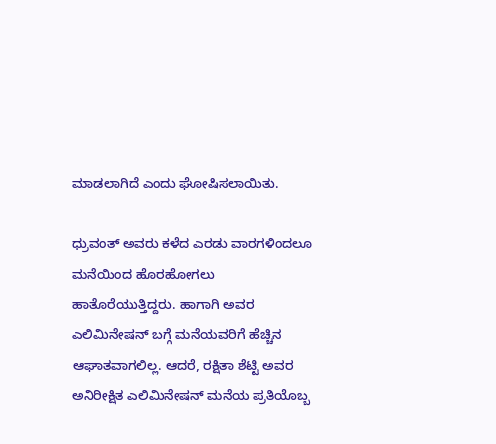ಮಾಡಲಾಗಿದೆ ಎಂದು ಘೋಷಿಸಲಾಯಿತು.

ಧ್ರುವಂತ್ ಅವರು ಕಳೆದ ಎರಡು ವಾರಗಳಿಂದಲೂ ಮನೆಯಿಂದ ಹೊರಹೋಗಲು ಹಾತೊರೆಯುತ್ತಿದ್ದರು. ಹಾಗಾಗಿ ಅವರ ಎಲಿಮಿನೇಷನ್ ಬಗ್ಗೆ ಮನೆಯವರಿಗೆ ಹೆಚ್ಚಿನ ಆಘಾತವಾಗಲಿಲ್ಲ. ಆದರೆ, ರಕ್ಷಿತಾ ಶೆಟ್ಟಿ ಅವರ ಅನಿರೀಕ್ಷಿತ ಎಲಿಮಿನೇಷನ್ ಮನೆಯ ಪ್ರತಿಯೊಬ್ಬ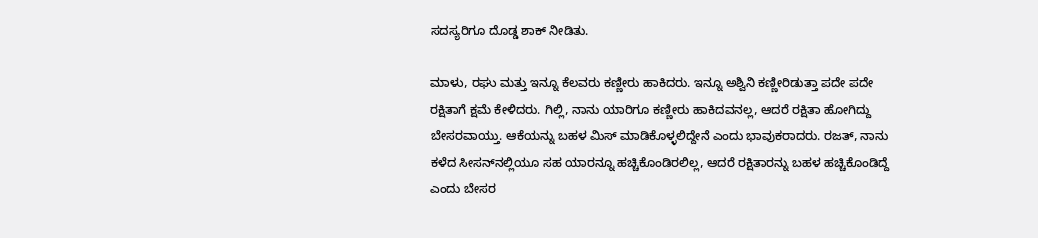ಸದಸ್ಯರಿಗೂ ದೊಡ್ಡ ಶಾಕ್ ನೀಡಿತು.

ಮಾಳು, ರಘು ಮತ್ತು ಇನ್ನೂ ಕೆಲವರು ಕಣ್ಣೀರು ಹಾಕಿದರು. ಇನ್ನೂ ಅಶ್ವಿನಿ ಕಣ್ಣೀರಿಡುತ್ತಾ ಪದೇ ಪದೇ ರಕ್ಷಿತಾಗೆ ಕ್ಷಮೆ ಕೇಳಿದರು. ಗಿಲ್ಲಿ, ನಾನು ಯಾರಿಗೂ ಕಣ್ಣೀರು ಹಾಕಿದವನಲ್ಲ, ಆದರೆ ರಕ್ಷಿತಾ ಹೋಗಿದ್ದು ಬೇಸರವಾಯ್ತು. ಆಕೆಯನ್ನು ಬಹಳ ಮಿಸ್ ಮಾಡಿಕೊಳ್ಳಲಿದ್ದೇನೆ ಎಂದು ಭಾವುಕರಾದರು. ರಜತ್‌, ನಾನು ಕಳೆದ ಸೀಸನ್‌ನಲ್ಲಿಯೂ ಸಹ ಯಾರನ್ನೂ ಹಚ್ಚಿಕೊಂಡಿರಲಿಲ್ಲ, ಆದರೆ ರಕ್ಷಿತಾರನ್ನು ಬಹಳ ಹಚ್ಚಿಕೊಂಡಿದ್ದೆ ಎಂದು ಬೇಸರ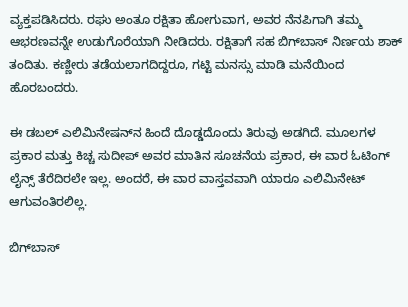ವ್ಯಕ್ತಪಡಿಸಿದರು. ರಘು ಅಂತೂ ರಕ್ಷಿತಾ ಹೋಗುವಾಗ, ಅವರ ನೆನಪಿಗಾಗಿ ತಮ್ಮ ಆಭರಣವನ್ನೇ ಉಡುಗೊರೆಯಾಗಿ ನೀಡಿದರು. ರಕ್ಷಿತಾಗೆ ಸಹ ಬಿಗ್‌ಬಾಸ್ ನಿರ್ಣಯ ಶಾಕ್ ತಂದಿತು. ಕಣ್ಣೀರು ತಡೆಯಲಾಗದಿದ್ದರೂ, ಗಟ್ಟಿ ಮನಸ್ಸು ಮಾಡಿ ಮನೆಯಿಂದ ಹೊರಬಂದರು.

ಈ ಡಬಲ್ ಎಲಿಮಿನೇಷನ್‌ನ ಹಿಂದೆ ದೊಡ್ಡದೊಂದು ತಿರುವು ಅಡಗಿದೆ. ಮೂಲಗಳ ಪ್ರಕಾರ ಮತ್ತು ಕಿಚ್ಚ ಸುದೀಪ್ ಅವರ ಮಾತಿನ ಸೂಚನೆಯ ಪ್ರಕಾರ, ಈ ವಾರ ಓಟಿಂಗ್ ಲೈನ್ಸ್ ತೆರೆದಿರಲೇ ಇಲ್ಲ. ಅಂದರೆ, ಈ ವಾರ ವಾಸ್ತವವಾಗಿ ಯಾರೂ ಎಲಿಮಿನೇಟ್ ಆಗುವಂತಿರಲಿಲ್ಲ.

ಬಿಗ್‌ಬಾಸ್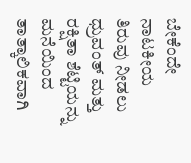ಬೇಕೆಂದೇ ನಾಟಕೀಯ ತಿರುವು ನೀಡಲು ಧ್ರುವಂತ್ ಮತ್ತು ರಕ್ಷಿತಾ ಶೆಟ್ಟಿಯನ್ನು ಮನೆಯಿಂದ ತಾತ್ಕಾಲಿಕವಾಗಿ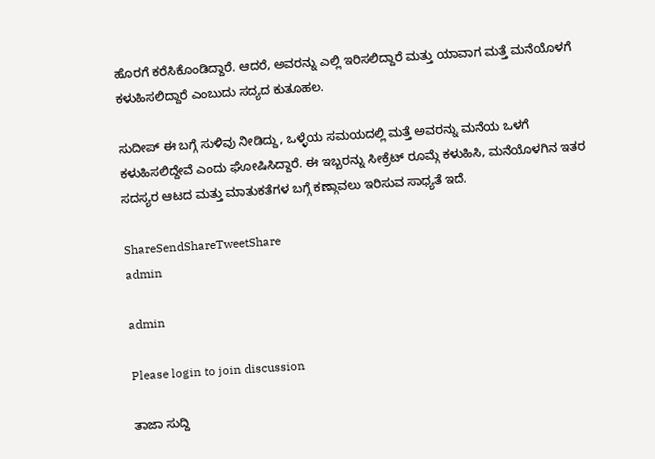ಹೊರಗೆ ಕರೆಸಿಕೊಂಡಿದ್ದಾರೆ. ಆದರೆ, ಅವರನ್ನು ಎಲ್ಲಿ ಇರಿಸಲಿದ್ದಾರೆ ಮತ್ತು ಯಾವಾಗ ಮತ್ತೆ ಮನೆಯೊಳಗೆ ಕಳುಹಿಸಲಿದ್ದಾರೆ ಎಂಬುದು ಸದ್ಯದ ಕುತೂಹಲ.

ಸುದೀಪ್ ಈ ಬಗ್ಗೆ ಸುಳಿವು ನೀಡಿದ್ದು, ಒಳ್ಳೆಯ ಸಮಯದಲ್ಲಿ ಮತ್ತೆ ಅವರನ್ನು ಮನೆಯ ಒಳಗೆ ಕಳುಹಿಸಲಿದ್ದೇವೆ ಎಂದು ಘೋಷಿಸಿದ್ದಾರೆ. ಈ ಇಬ್ಬರನ್ನು ಸೀಕ್ರೆಟ್ ರೂಮ್ಗೆ ಕಳುಹಿಸಿ, ಮನೆಯೊಳಗಿನ ಇತರ ಸದಸ್ಯರ ಆಟದ ಮತ್ತು ಮಾತುಕತೆಗಳ ಬಗ್ಗೆ ಕಣ್ಗಾವಲು ಇರಿಸುವ ಸಾಧ್ಯತೆ ಇದೆ.

ShareSendShareTweetShare
admin

admin

Please login to join discussion

ತಾಜಾ ಸುದ್ದಿ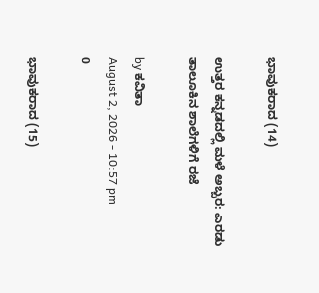ಭಾವುಕರಾದ (14)

ಉತ್ತರ ಕನ್ನಡದಲ್ಲಿ ಮಳೆ ಅಬ್ಬರ: ಎರಡು ತಾಲೂಕಿನ ಶಾಲೆಗಳಿಗೆ ರಜೆ

by ಕವಿತಾ
August 2, 2026 - 10:57 pm
0

ಭಾವುಕರಾದ (15)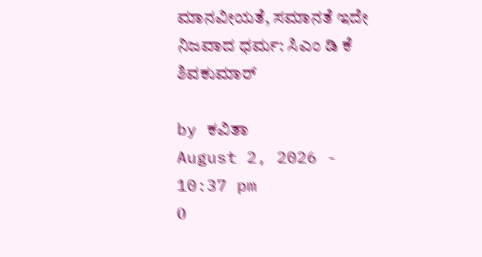ಮಾನವೀಯತೆ, ಸಮಾನತೆ ಇದೇ ನಿಜವಾದ ಧರ್ಮ: ಸಿಎಂ ಡಿ‌ ಕೆ ಶಿವಕುಮಾರ್

by ಕವಿತಾ
August 2, 2026 - 10:37 pm
0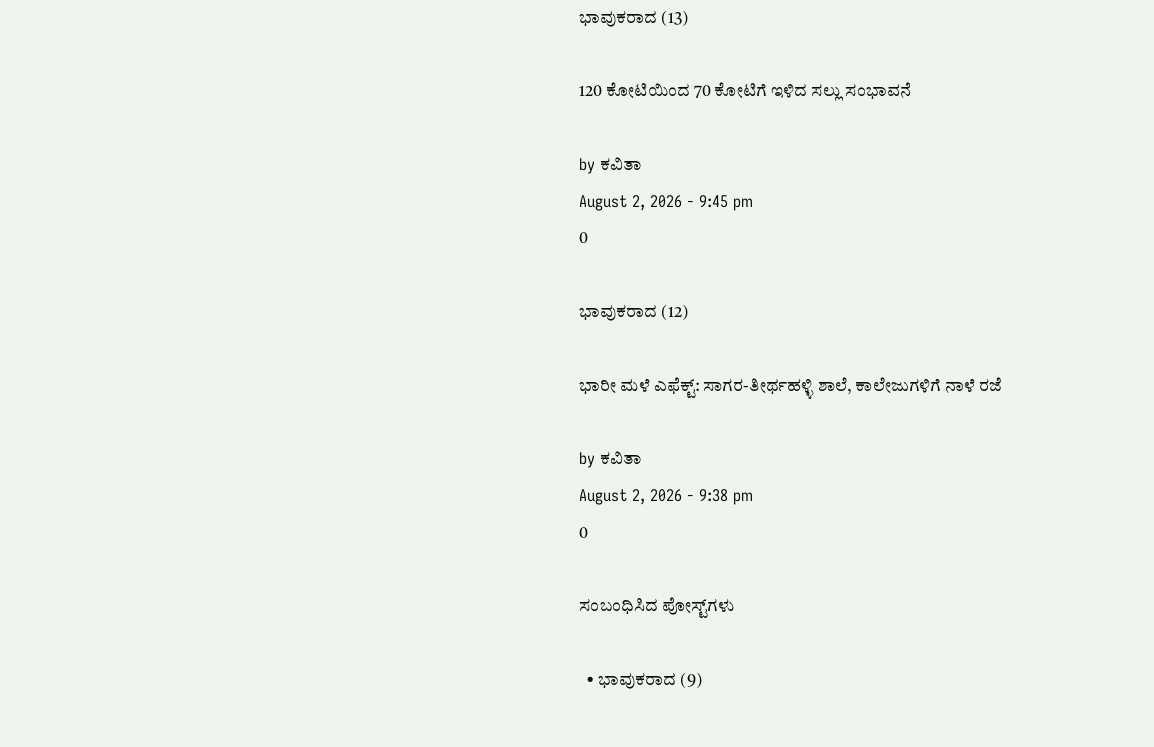ಭಾವುಕರಾದ (13)

120 ಕೋಟಿಯಿಂದ 70 ಕೋಟಿಗೆ ಇಳಿದ ಸಲ್ಲು ಸಂಭಾವನೆ

by ಕವಿತಾ
August 2, 2026 - 9:45 pm
0

ಭಾವುಕರಾದ (12)

ಭಾರೀ ಮಳೆ ಎಫೆಕ್ಟ್: ಸಾಗರ-ತೀರ್ಥಹಳ್ಳಿ ಶಾಲೆ, ಕಾಲೇಜುಗಳಿಗೆ ನಾಳೆ ರಜೆ

by ಕವಿತಾ
August 2, 2026 - 9:38 pm
0

ಸಂಬಂಧಿಸಿದ ಪೋಸ್ಟ್‌ಗಳು

  • ಭಾವುಕರಾದ (9)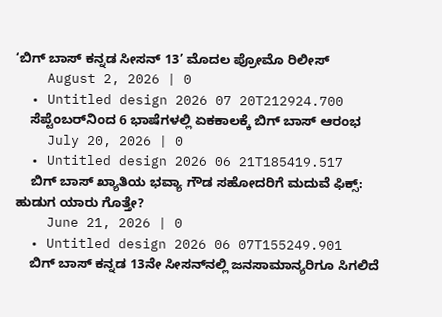‘ಬಿಗ್ ಬಾಸ್ ಕನ್ನಡ ಸೀಸನ್ 13’ ಮೊದಲ ಪ್ರೋಮೊ ರಿಲೀಸ್
    August 2, 2026 | 0
  • Untitled design 2026 07 20T212924.700
    ಸೆಪ್ಟೆಂಬರ್‌ನಿಂದ 6 ಭಾಷೆಗಳಲ್ಲಿ ಏಕಕಾಲಕ್ಕೆ ಬಿಗ್ ಬಾಸ್ ಆರಂಭ
    July 20, 2026 | 0
  • Untitled design 2026 06 21T185419.517
    ಬಿಗ್ ಬಾಸ್ ಖ್ಯಾತಿಯ ಭವ್ಯಾ ಗೌಡ ಸಹೋದರಿಗೆ ಮದುವೆ ಫಿಕ್ಸ್: ಹುಡುಗ ಯಾರು ಗೊತ್ತೇ?
    June 21, 2026 | 0
  • Untitled design 2026 06 07T155249.901
    ಬಿಗ್ ಬಾಸ್ ಕನ್ನಡ 13ನೇ ಸೀಸನ್‌ನಲ್ಲಿ ಜನಸಾಮಾನ್ಯರಿಗೂ ಸಿಗಲಿದೆ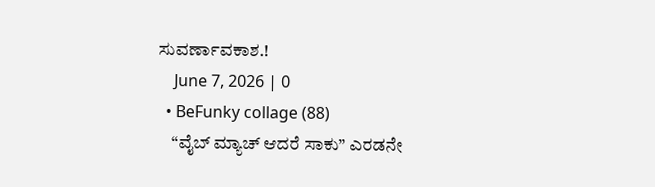ಸುವರ್ಣಾವಕಾಶ.!
    June 7, 2026 | 0
  • BeFunky collage (88)
    “ವೈಬ್ ಮ್ಯಾಚ್ ಆದರೆ ಸಾಕು” ಎರಡನೇ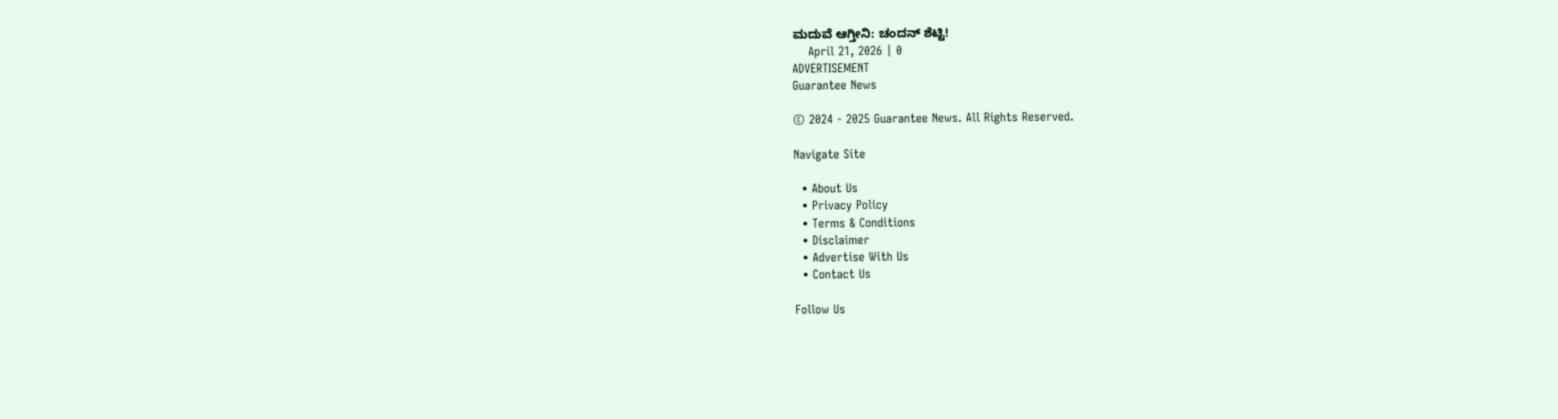ಮದುವೆ ಆಗ್ತೀನಿ: ಚಂದನ್ ಶೆಟ್ಟಿ!
    April 21, 2026 | 0
ADVERTISEMENT
Guarantee News

© 2024 - 2025 Guarantee News. All Rights Reserved.

Navigate Site

  • About Us
  • Privacy Policy
  • Terms & Conditions
  • Disclaimer
  • Advertise With Us
  • Contact Us

Follow Us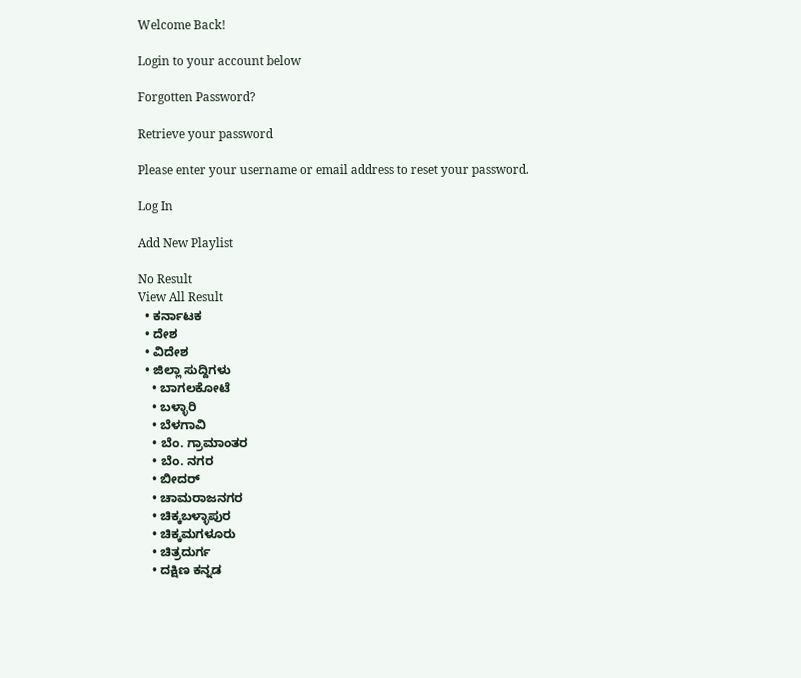Welcome Back!

Login to your account below

Forgotten Password?

Retrieve your password

Please enter your username or email address to reset your password.

Log In

Add New Playlist

No Result
View All Result
  • ಕರ್ನಾಟಕ
  • ದೇಶ
  • ವಿದೇಶ
  • ಜಿಲ್ಲಾ ಸುದ್ದಿಗಳು
    • ಬಾಗಲಕೋಟೆ
    • ಬಳ್ಳಾರಿ
    • ಬೆಳಗಾವಿ
    • ಬೆಂ. ಗ್ರಾಮಾಂತರ
    • ಬೆಂ. ನಗರ
    • ಬೀದರ್
    • ಚಾಮರಾಜನಗರ
    • ಚಿಕ್ಕಬಳ್ಳಾಪುರ
    • ಚಿಕ್ಕಮಗಳೂರು
    • ಚಿತ್ರದುರ್ಗ
    • ದಕ್ಷಿಣ ಕನ್ನಡ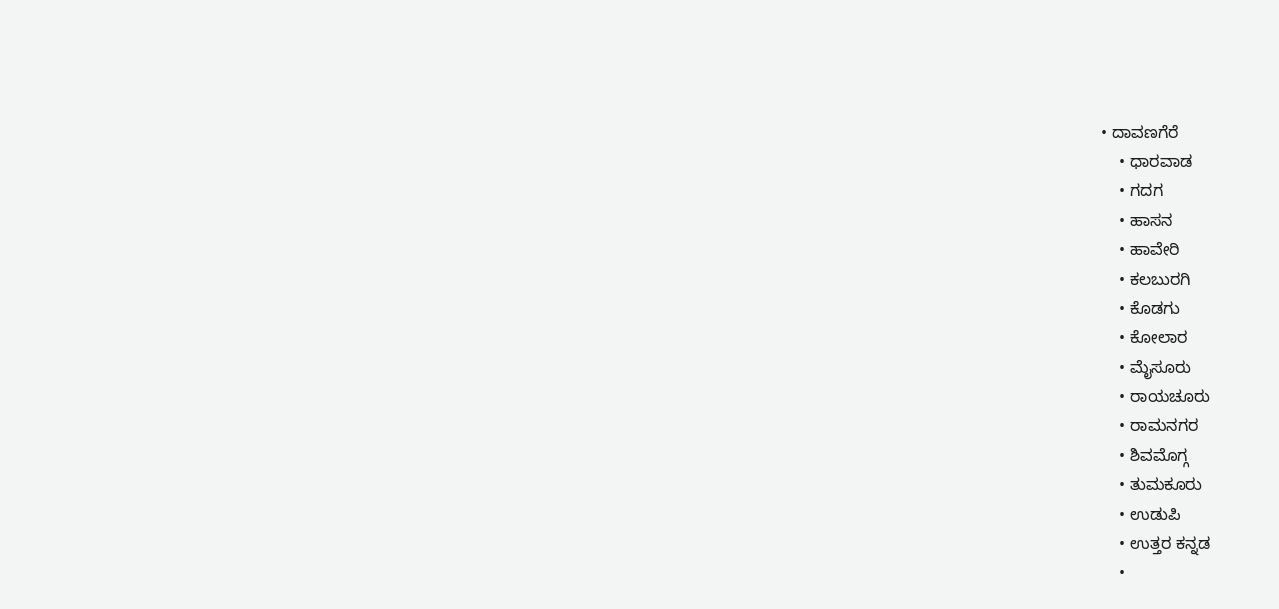• ದಾವಣಗೆರೆ
    • ಧಾರವಾಡ
    • ಗದಗ
    • ಹಾಸನ
    • ಹಾವೇರಿ
    • ಕಲಬುರಗಿ
    • ಕೊಡಗು
    • ಕೋಲಾರ
    • ಮೈಸೂರು
    • ರಾಯಚೂರು
    • ರಾಮನಗರ
    • ಶಿವಮೊಗ್ಗ
    • ತುಮಕೂರು
    • ಉಡುಪಿ
    • ಉತ್ತರ ಕನ್ನಡ
    •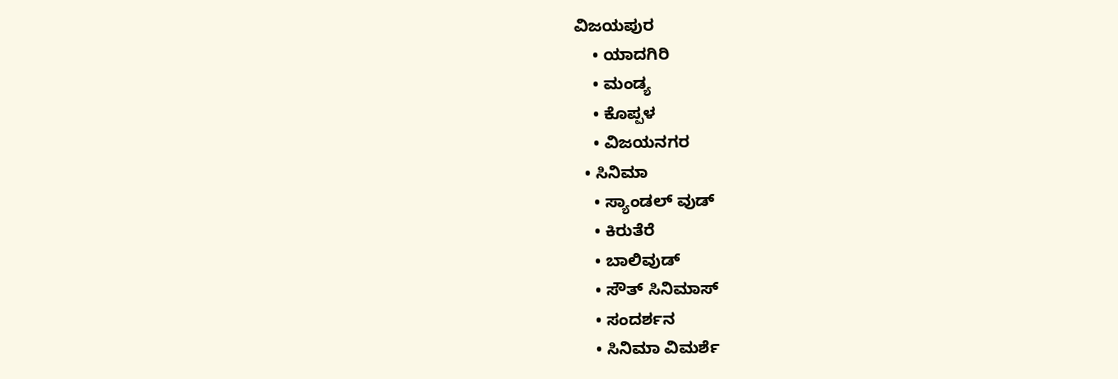ವಿಜಯಪುರ
    • ಯಾದಗಿರಿ
    • ಮಂಡ್ಯ
    • ಕೊಪ್ಪಳ
    • ವಿಜಯನಗರ
  • ಸಿನಿಮಾ
    • ಸ್ಯಾಂಡಲ್ ವುಡ್
    • ಕಿರುತೆರೆ
    • ಬಾಲಿವುಡ್
    • ಸೌತ್ ಸಿನಿಮಾಸ್
    • ಸಂದರ್ಶನ
    • ಸಿನಿಮಾ ವಿಮರ್ಶೆ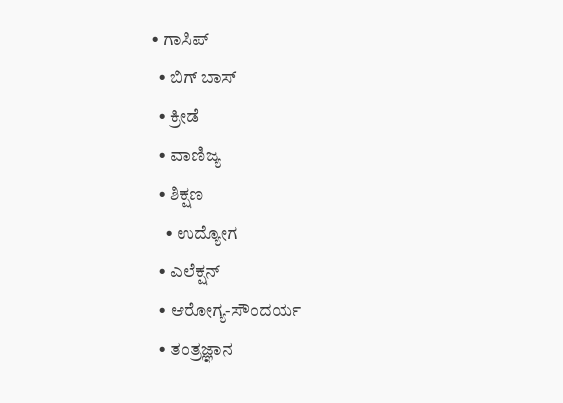• ಗಾಸಿಪ್
  • ಬಿಗ್ ಬಾಸ್
  • ಕ್ರೀಡೆ
  • ವಾಣಿಜ್ಯ
  • ಶಿಕ್ಷಣ
    • ಉದ್ಯೋಗ
  • ಎಲೆಕ್ಷನ್
  • ಆರೋಗ್ಯ-ಸೌಂದರ್ಯ
  • ತಂತ್ರಜ್ಞಾನ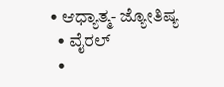• ಆಧ್ಯಾತ್ಮ- ಜ್ಯೋತಿಷ್ಯ
  • ವೈರಲ್
  •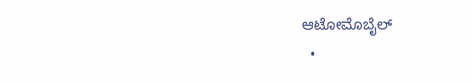ಆಟೋಮೊಬೈಲ್
  •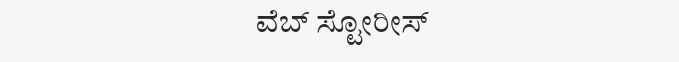ವೆಬ್ ಸ್ಟೋರೀಸ್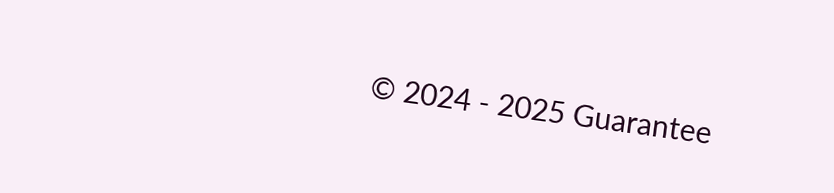© 2024 - 2025 Guarantee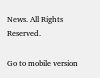News. All Rights Reserved.

Go to mobile version